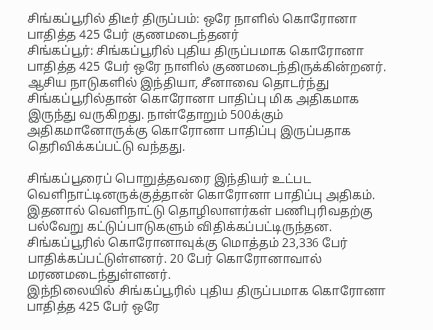சிங்கப்பூரில் திடீர் திருப்பம்: ஒரே நாளில் கொரோனா பாதித்த 425 பேர் குணமடைந்தனர்
சிங்கப்பூர்: சிங்கப்பூரில் புதிய திருப்பமாக கொரோனா பாதித்த 425 பேர் ஒரே நாளில் குணமடைந்திருக்கின்றனர்.
ஆசிய நாடுகளில் இந்தியா, சீனாவை தொடர்ந்து சிங்கப்பூரில்தான் கொரோனா பாதிப்பு மிக அதிகமாக இருந்து வருகிறது. நாள்தோறும் 500க்கும் அதிகமானோருக்கு கொரோனா பாதிப்பு இருப்பதாக தெரிவிக்கப்பட்டு வந்தது.

சிங்கப்பூரைப் பொறுத்தவரை இந்தியர் உட்பட வெளிநாட்டினருக்குத்தான் கொரோனா பாதிப்பு அதிகம். இதனால் வெளிநாட்டு தொழிலாளர்கள் பணிபுரிவதற்கு பல்வேறு கட்டுப்பாடுகளும் விதிக்கப்பட்டிருந்தன.
சிங்கப்பூரில் கொரோனாவுக்கு மொத்தம் 23,336 பேர் பாதிக்கப்பட்டுள்ளனர். 20 பேர் கொரோனாவால் மரணமடைந்துள்ளனர்.
இந்நிலையில் சிங்கப்பூரில் புதிய திருப்பமாக கொரோனா பாதித்த 425 பேர் ஒரே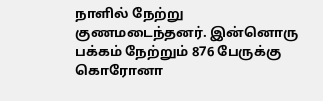நாளில் நேற்று குணமடைந்தனர். இன்னொரு பக்கம் நேற்றும் 876 பேருக்கு கொரோனா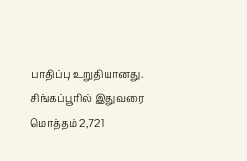பாதிப்பு உறுதியானது. சிங்கப்பூரில் இதுவரை மொத்தம் 2,721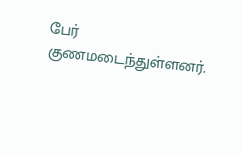பேர் குணமடைந்துள்ளனர்.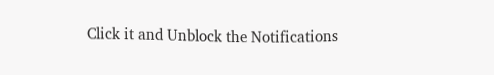Click it and Unblock the Notifications